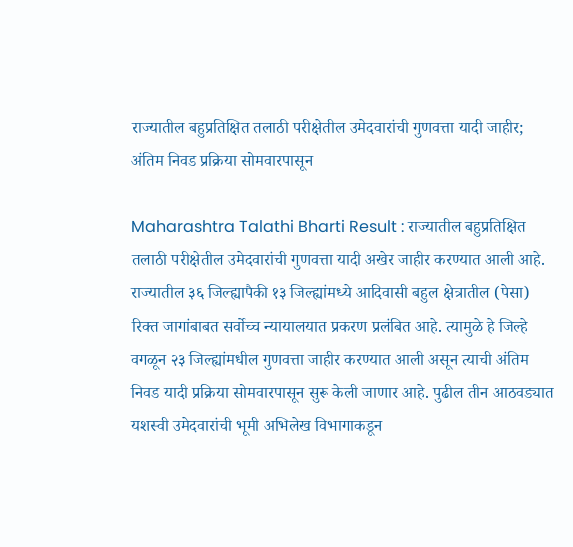राज्यातील बहुप्रतिक्षित तलाठी परीक्षेतील उमेदवारांची गुणवत्ता यादी जाहीर; अंतिम निवड प्रक्रिया सोमवारपासून

Maharashtra Talathi Bharti Result : राज्यातील बहुप्रतिक्षित तलाठी परीक्षेतील उमेदवारांची गुणवत्ता यादी अखेर जाहीर करण्यात आली आहे. राज्यातील ३६ जिल्ह्यापैकी १३ जिल्ह्यांमध्ये आदिवासी बहुल क्षेत्रातील (पेसा) रिक्त जागांबाबत सर्वोच्च न्यायालयात प्रकरण प्रलंबित आहे. त्यामुळे हे जिल्हे वगळून २३ जिल्ह्यांमधील गुणवत्ता जाहीर करण्यात आली असून त्याची अंतिम निवड यादी प्रक्रिया सोमवारपासून सुरू केली जाणार आहे. पुढील तीन आठवड्यात यशस्वी उमेदवारांची भूमी अभिलेख विभागाकडून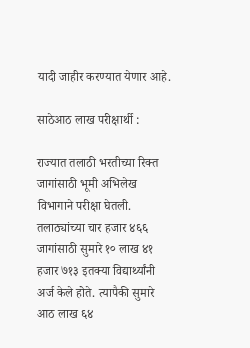यादी जाहीर करण्यात येणार आहे.

साठेआठ लाख परीक्षार्थी :

राज्यात तलाठी भरतीच्या रिक्त जागांसाठी भूमी अभिलेख विभागाने परीक्षा घेतली. तलाठ्यांच्या चार हजार ४६६ जागांसाठी सुमारे १० लाख ४१ हजार ७१३ इतक्या विद्यार्थ्यांनी अर्ज केले होते. त्यापैकी सुमारे आठ लाख ६४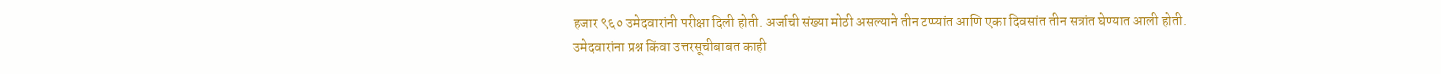हजार ९६० उमेदवारांनी परीक्षा दिली होती. अर्जाची संख्या मोठी असल्याने तीन टप्प्यांत आणि एका दिवसांत तीन सत्रांत घेण्यात आली होती. उमेदवारांना प्रश्न किंवा उत्तरसूचीबाबत काही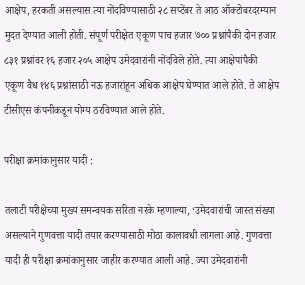आक्षेप, हरकती असल्यास त्या नोंदविण्यासाठी २८ सप्टेंबर ते आठ ऑक्टोबरदरम्यान मुदत देण्यात आली होती. संपूर्ण परीक्षेत एकूण पाच हजार ७०० प्रश्नांपैकी दोन हजार ८३१ प्रश्नांवर १६ हजार २०५ आक्षेप उमेदवारांनी नोंदविले होते. त्या आक्षेपांपैकी एकूण वैध १४६ प्रश्नांसाठी नऊ हजारांहून अधिक आक्षेप घेण्यात आले होते. ते आक्षेप टीसीएस कंपनीकडून योग्य ठरविण्यात आले होते.

परीक्षा क्रमांकानुसार यादी :

तलाटी परीक्षेच्या मुख्य समन्वयक सरिता नरके म्हणाल्या, ‘उमेदवारांची जास्त संख्या असल्याने गुणवत्ता यादी तयार करण्यासाठी मोठा कालावधी लागला आहे. गुणवत्ता यादी ही परीक्षा क्रमांकानुसार जाहीर करण्यात आली आहे. ज्या उमेदवारांनी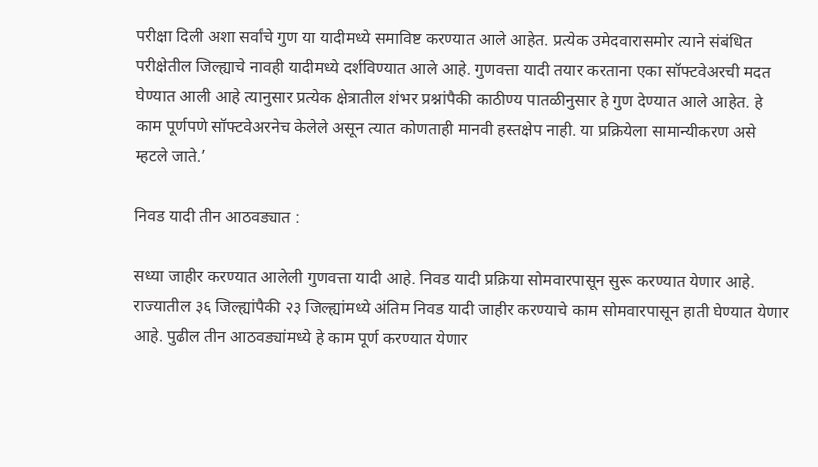परीक्षा दिली अशा सर्वांचे गुण या यादीमध्ये समाविष्ट करण्यात आले आहेत. प्रत्येक उमेदवारासमोर त्याने संबंधित परीक्षेतील जिल्ह्याचे नावही यादीमध्ये दर्शविण्यात आले आहे. गुणवत्ता यादी तयार करताना एका सॉफ्टवेअरची मदत घेण्यात आली आहे त्यानुसार प्रत्येक क्षेत्रातील शंभर प्रश्नांपैकी काठीण्य पातळीनुसार हे गुण देण्यात आले आहेत. हे काम पूर्णपणे सॉफ्टवेअरनेच केलेले असून त्यात कोणताही मानवी हस्तक्षेप नाही. या प्रक्रियेला सामान्यीकरण असे म्हटले जाते.’

निवड यादी तीन आठवड्यात :

सध्या जाहीर करण्यात आलेली गुणवत्ता यादी आहे. निवड यादी प्रक्रिया सोमवारपासून सुरू करण्यात येणार आहे. राज्यातील ३६ जिल्ह्यांपैकी २३ जिल्ह्यांमध्ये अंतिम निवड यादी जाहीर करण्याचे काम सोमवारपासून हाती घेण्यात येणार आहे. पुढील तीन आठवड्यांमध्ये हे काम पूर्ण करण्यात येणार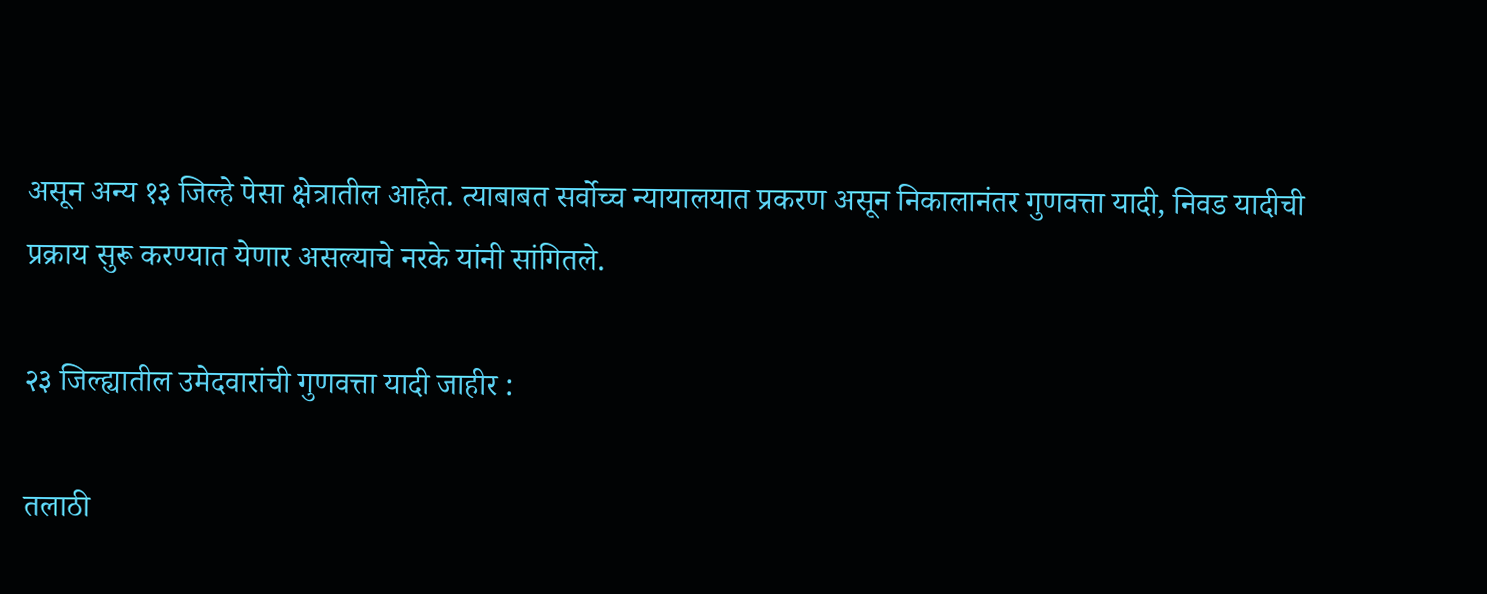असून अन्य १३ जिल्हे पेसा क्षेत्रातील आहेत. त्याबाबत सर्वोच्च न्यायालयात प्रकरण असून निकालानंतर गुणवत्ता यादी, निवड यादीची प्रक्राय सुरू करण्यात येणार असल्याचे नरके यांनी सांगितले.

२३ जिल्ह्यातील उमेदवारांची गुणवत्ता यादी जाहीर :

तलाठी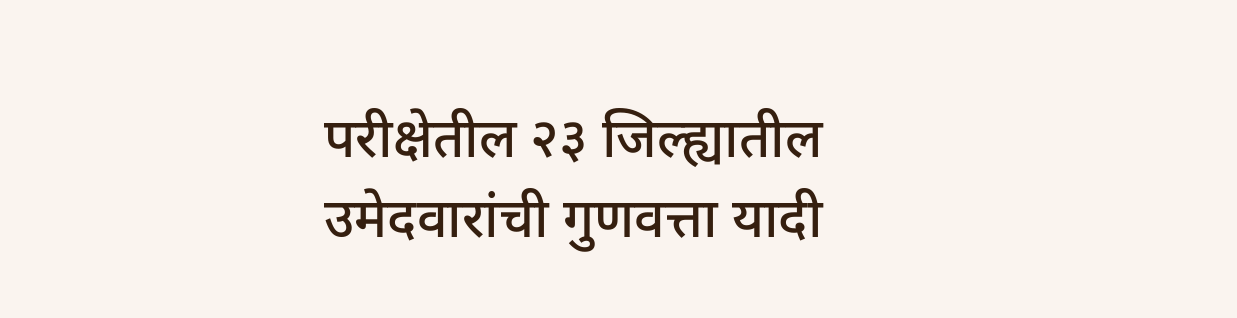परीक्षेतील २३ जिल्ह्यातील उमेदवारांची गुणवत्ता यादी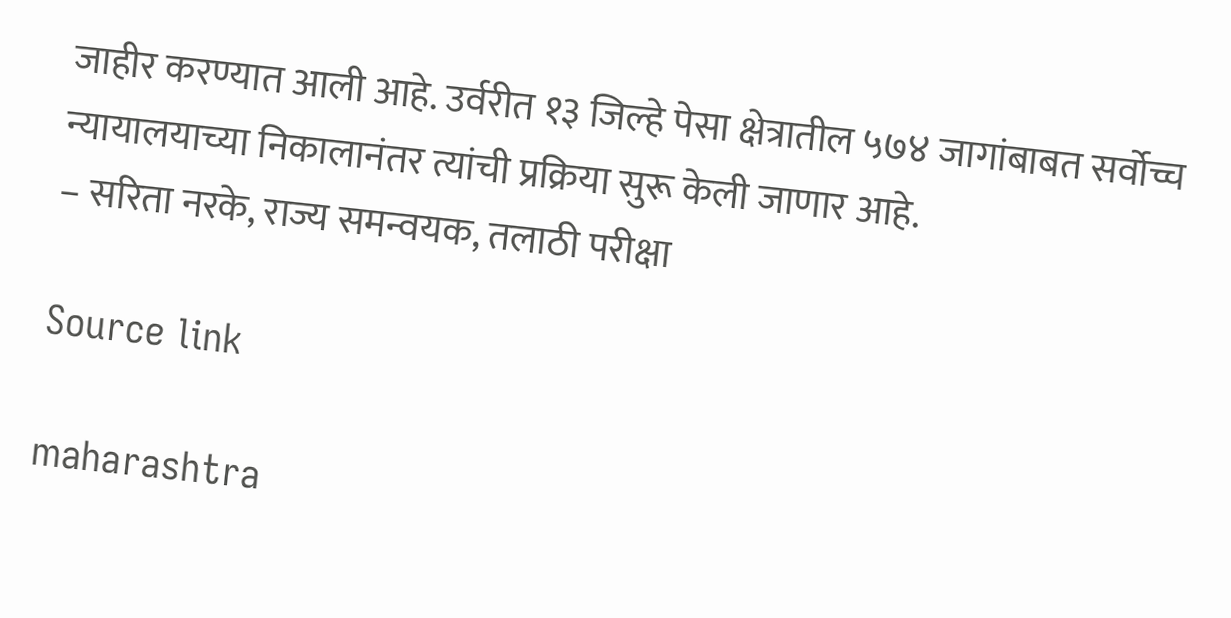जाहीर करण्यात आली आहे. उर्वरीत १३ जिल्हे पेसा क्षेत्रातील ५७४ जागांबाबत सर्वोच्च न्यायालयाच्या निकालानंतर त्यांची प्रक्रिया सुरू केली जाणार आहे.
– सरिता नरके, राज्य समन्वयक, तलाठी परीक्षा

Source link

maharashtra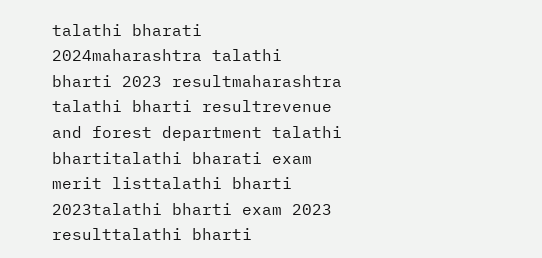talathi bharati 2024maharashtra talathi bharti 2023 resultmaharashtra talathi bharti resultrevenue and forest department talathi bhartitalathi bharati exam merit listtalathi bharti 2023talathi bharti exam 2023 resulttalathi bharti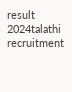result 2024talathi recruitment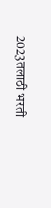2023तलाठी भरती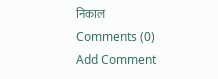निकाल
Comments (0)
Add Comment